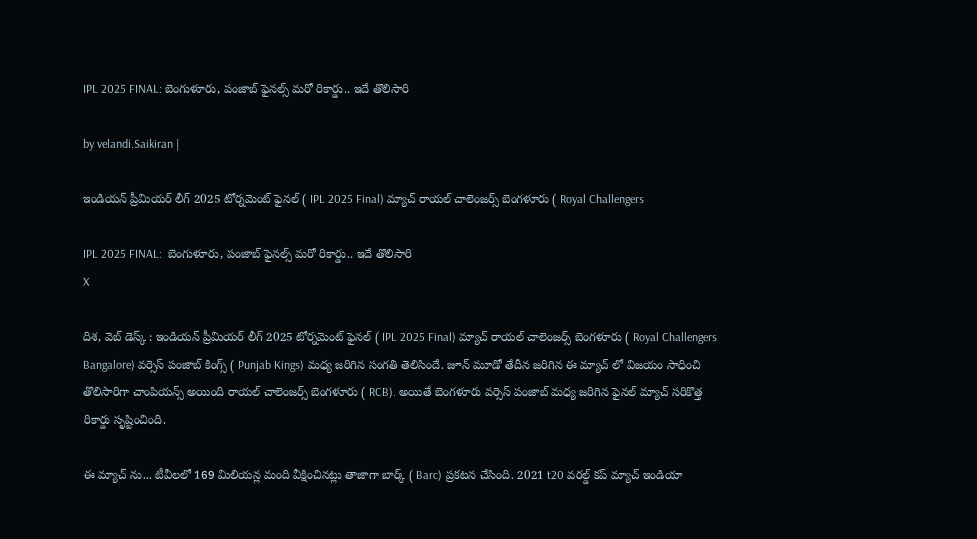IPL 2025 FINAL: బెంగుళూరు, పంజాబ్ ఫైనల్స్ మరో రికార్డు.. ఇదే తొలిసారి

by velandi.Saikiran |

ఇండియన్ ప్రీమియర్ లీగ్ 2025 టోర్నమెంట్ ఫైనల్ ( IPL 2025 Final) మ్యాచ్ రాయల్ చాలెంజర్స్ బెంగళూరు ( Royal Challengers

IPL 2025 FINAL:  బెంగుళూరు, పంజాబ్ ఫైనల్స్ మరో రికార్డు.. ఇదే తొలిసారి
X

దిశ, వెబ్ డెస్క్ : ఇండియన్ ప్రీమియర్ లీగ్ 2025 టోర్నమెంట్ ఫైనల్ ( IPL 2025 Final) మ్యాచ్ రాయల్ చాలెంజర్స్ బెంగళూరు ( Royal Challengers Bangalore) వర్సెస్ పంజాబ్ కింగ్స్ ( Punjab Kings) మధ్య జరిగిన సంగతి తెలిసిందే. జూన్ మూడో తేదీన జరిగిన ఈ మ్యాచ్ లో విజయం సాధించి తొలిసారిగా చాంపియన్స్ అయింది రాయల్ చాలెంజర్స్ బెంగళూరు ( RCB). అయితే బెంగళూరు వర్సెస్ పంజాబ్ మధ్య జరిగిన ఫైనల్ మ్యాచ్ సరికొత్త రికార్డు సృష్టించింది.

ఈ మ్యాచ్ ను... టీవీలలో 169 మిలియన్ల మంది వీక్షించినట్లు తాజాగా బార్క్ ( Barc) ప్రకటన చేసింది. 2021 t20 వరల్డ్ కప్ మ్యాచ్ ఇండియా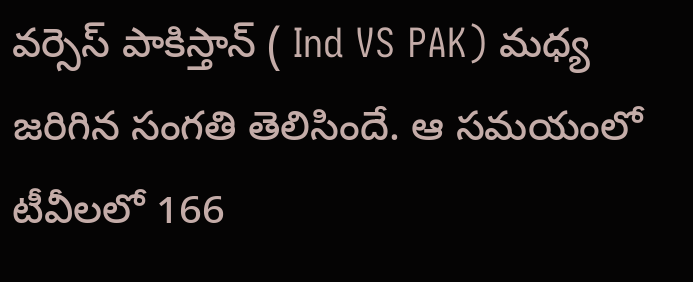వర్సెస్ పాకిస్తాన్ ( Ind VS PAK) మధ్య జరిగిన సంగతి తెలిసిందే. ఆ సమయంలో టీవీలలో 166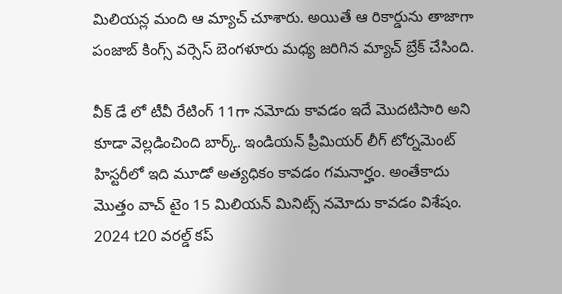మిలియన్ల మంది ఆ మ్యాచ్ చూశారు. అయితే ఆ రికార్డును తాజాగా పంజాబ్ కింగ్స్ వర్సెస్ బెంగళూరు మధ్య జరిగిన మ్యాచ్ బ్రేక్ చేసింది.

వీక్ డే లో టీవీ రేటింగ్ 11గా నమోదు కావడం ఇదే మొదటిసారి అని కూడా వెల్లడించింది బార్క్. ఇండియన్ ప్రీమియర్ లీగ్ టోర్నమెంట్ హిస్టరీలో ఇది మూడో అత్యధికం కావడం గమనార్హం. అంతేకాదు మొత్తం వాచ్ టైం 15 మిలియన్ మినిట్స్ నమోదు కావడం విశేషం. 2024 t20 వరల్డ్ కప్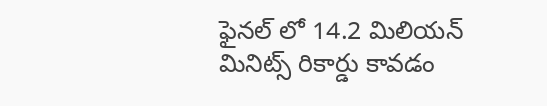ఫైనల్ లో 14.2 మిలియన్ మినిట్స్ రికార్డు కావడం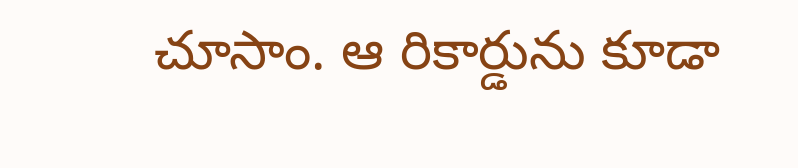చూసాం. ఆ రికార్డును కూడా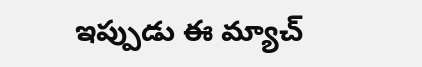ఇప్పుడు ఈ మ్యాచ్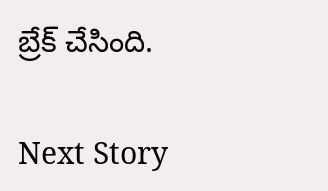బ్రేక్ చేసింది.

Next Story